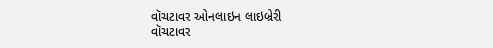વૉચટાવર ઓનલાઇન લાઇબ્રેરી
વૉચટાવર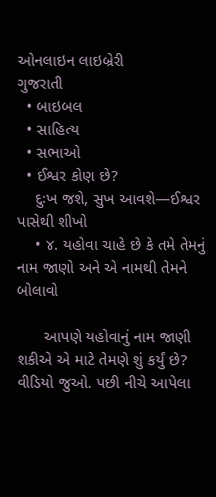ઓનલાઇન લાઇબ્રેરી
ગુજરાતી
  • બાઇબલ
  • સાહિત્ય
  • સભાઓ
  • ઈશ્વર કોણ છે?
    દુઃખ જશે, સુખ આવશે—ઈશ્વર પાસેથી શીખો
    • ૪. યહોવા ચાહે છે કે તમે તેમનું નામ જાણો અને એ નામથી તેમને બોલાવો

      આપણે યહોવાનું નામ જાણી શકીએ એ માટે તેમણે શું કર્યું છે? વીડિયો જુઓ. પછી નીચે આપેલા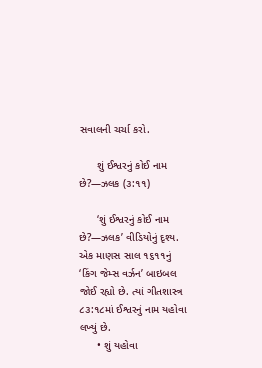સવાલની ચર્ચા કરો.

      શું ઈશ્વરનું કોઈ નામ છે?—ઝલક (૩:૧૧)

      ‘શું ઈશ્વરનું કોઈ નામ છે?—ઝલક’ વીડિયોનું દૃશ્ય. એક માણસ સાલ ૧૬૧૧નું ‘કિંગ જેમ્સ વર્ઝન’ બાઇબલ જોઈ રહ્યો છે. ત્યાં ગીતશાસ્ત્ર ૮૩:૧૮માં ઈશ્વરનું નામ યહોવા લખ્યું છે.
      • શું યહોવા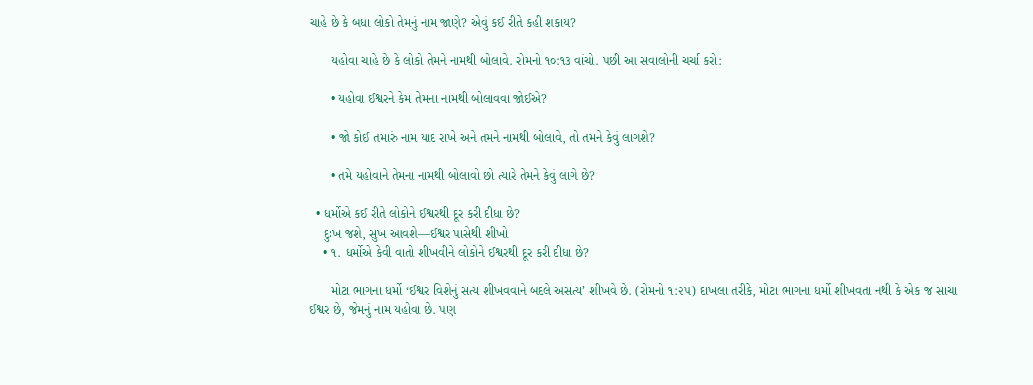ચાહે છે કે બધા લોકો તેમનું નામ જાણે? એવું કઈ રીતે કહી શકાય?

      યહોવા ચાહે છે કે લોકો તેમને નામથી બોલાવે. રોમનો ૧૦:૧૩ વાંચો. પછી આ સવાલોની ચર્ચા કરો:

      • યહોવા ઈશ્વરને કેમ તેમના નામથી બોલાવવા જોઈએ?

      • જો કોઈ તમારું નામ યાદ રાખે અને તમને નામથી બોલાવે, તો તમને કેવું લાગશે?

      • તમે યહોવાને તેમના નામથી બોલાવો છો ત્યારે તેમને કેવું લાગે છે?

  • ધર્મોએ કઈ રીતે લોકોને ઈશ્વરથી દૂર કરી દીધા છે?
    દુઃખ જશે, સુખ આવશે—ઈશ્વર પાસેથી શીખો
    • ૧. ધર્મોએ કેવી વાતો શીખવીને લોકોને ઈશ્વરથી દૂર કરી દીધા છે?

      મોટા ભાગના ધર્મો ‘ઈશ્વર વિશેનું સત્ય શીખવવાને બદલે અસત્ય’ શીખવે છે. (રોમનો ૧:૨૫) દાખલા તરીકે, મોટા ભાગના ધર્મો શીખવતા નથી કે એક જ સાચા ઈશ્વર છે, જેમનું નામ યહોવા છે. પણ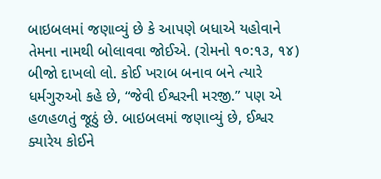બાઇબલમાં જણાવ્યું છે કે આપણે બધાએ યહોવાને તેમના નામથી બોલાવવા જોઈએ. (રોમનો ૧૦:૧૩, ૧૪) બીજો દાખલો લો. કોઈ ખરાબ બનાવ બને ત્યારે ધર્મગુરુઓ કહે છે, “જેવી ઈશ્વરની મરજી.” પણ એ હળહળતું જૂઠું છે. બાઇબલમાં જણાવ્યું છે, ઈશ્વર ક્યારેય કોઈને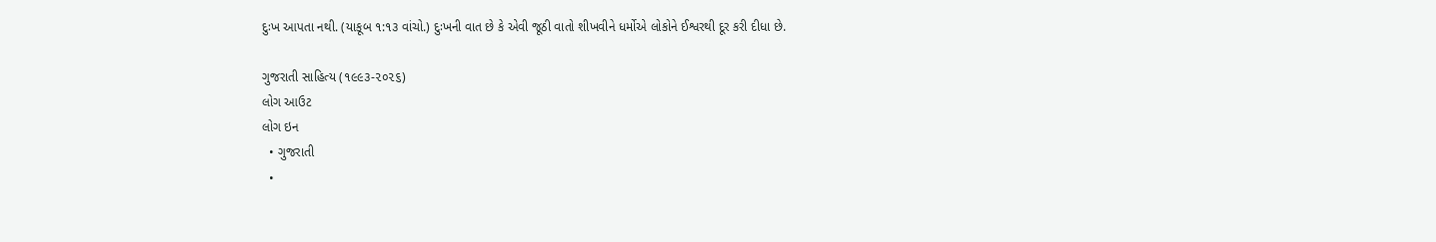દુઃખ આપતા નથી. (યાકૂબ ૧:૧૩ વાંચો.) દુઃખની વાત છે કે એવી જૂઠી વાતો શીખવીને ધર્મોએ લોકોને ઈશ્વરથી દૂર કરી દીધા છે.

ગુજરાતી સાહિત્ય (૧૯૯૩-૨૦૨૬)
લોગ આઉટ
લોગ ઇન
  • ગુજરાતી
  •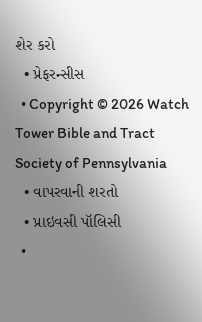શેર કરો
  • પ્રેફરન્સીસ
  • Copyright © 2026 Watch Tower Bible and Tract Society of Pennsylvania
  • વાપરવાની શરતો
  • પ્રાઇવસી પૉલિસી
  •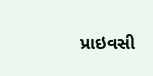પ્રાઇવસી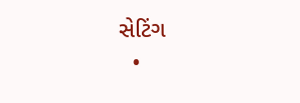સેટિંગ
  •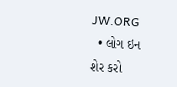JW.ORG
  • લોગ ઇન
શેર કરો